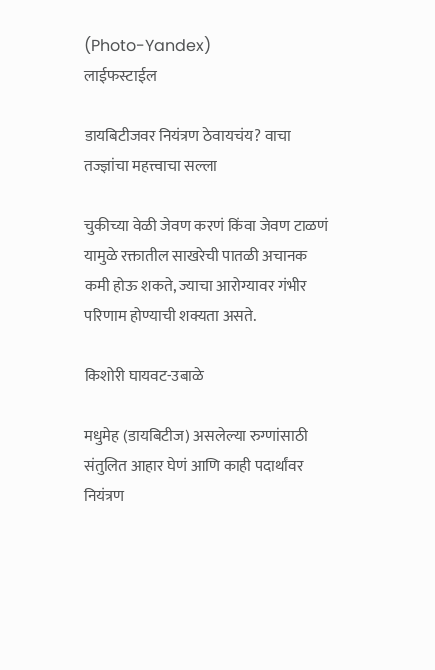(Photo-Yandex)
लाईफस्टाईल

डायबिटीजवर नियंत्रण ठेवायचंय? वाचा तज्ज्ञांचा महत्त्वाचा सल्ला

चुकीच्या वेळी जेवण करणं किंवा जेवण टाळणं यामुळे रक्तातील साखरेची पातळी अचानक कमी होऊ शकते, ज्याचा आरोग्यावर गंभीर परिणाम होण्याची शक्यता असते.

किशोरी घायवट-उबाळे

मधुमेह (डायबिटीज) असलेल्या रुग्णांसाठी संतुलित आहार घेणं आणि काही पदार्थांवर नियंत्रण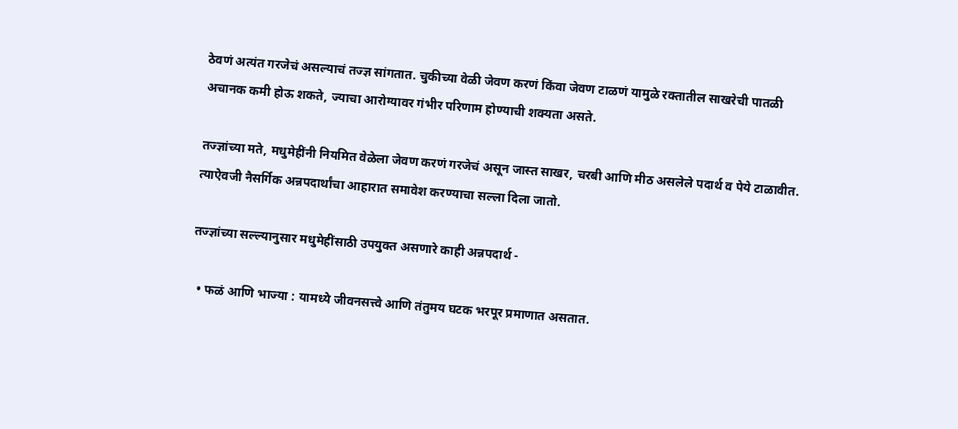ठेवणं अत्यंत गरजेचं असल्याचं तज्ज्ञ सांगतात. चुकीच्या वेळी जेवण करणं किंवा जेवण टाळणं यामुळे रक्तातील साखरेची पातळी अचानक कमी होऊ शकते, ज्याचा आरोग्यावर गंभीर परिणाम होण्याची शक्यता असते.

तज्ज्ञांच्या मते, मधुमेहींनी नियमित वेळेला जेवण करणं गरजेचं असून जास्त साखर, चरबी आणि मीठ असलेले पदार्थ व पेये टाळावीत. त्याऐवजी नैसर्गिक अन्नपदार्थांचा आहारात समावेश करण्याचा सल्ला दिला जातो.

तज्ज्ञांच्या सल्ल्यानुसार मधुमेहींसाठी उपयुक्त असणारे काही अन्नपदार्थ -

  • फळं आणि भाज्या : यामध्ये जीवनसत्त्वे आणि तंतुमय घटक भरपूर प्रमाणात असतात.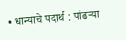• धान्याचे पदार्थ : पांढऱ्या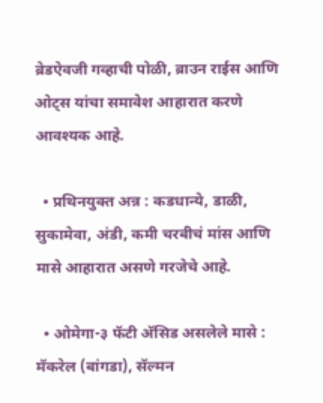ब्रेडऐवजी गव्हाची पोळी, ब्राउन राईस आणि ओट्स यांचा समावेश आहारात करणे आवश्यक आहे.

  • प्रथिनयुक्त अन्न : कडधान्ये, डाळी, सुकामेवा, अंडी, कमी चरबीचं मांस आणि मासे आहारात असणे गरजेचे आहे.

  • ओमेगा-३ फॅटी अ‍ॅसिड असलेले मासे : मॅकरेल (बांगडा), सॅल्मन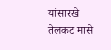यांसारखे तेलकट मासे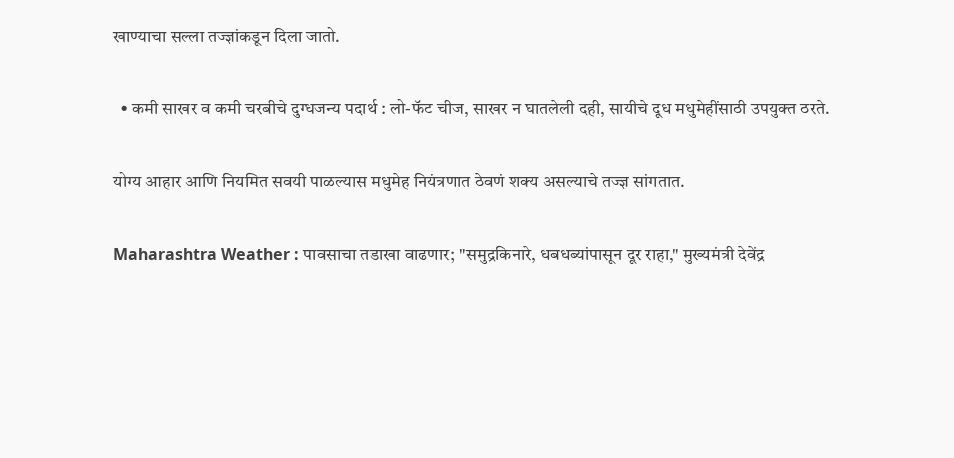खाण्याचा सल्ला तज्ज्ञांकडून दिला जातो.

  • कमी साखर व कमी चरबीचे दुग्धजन्य पदार्थ : लो-फॅट चीज, साखर न घातलेली दही, सायीचे दूध मधुमेहींसाठी उपयुक्त ठरते.

योग्य आहार आणि नियमित सवयी पाळल्यास मधुमेह नियंत्रणात ठेवणं शक्य असल्याचे तज्ज्ञ सांगतात.

Maharashtra Weather : पावसाचा तडाखा वाढणार; "समुद्रकिनारे, धबधब्यांपासून दूर राहा," मुख्यमंत्री देवेंद्र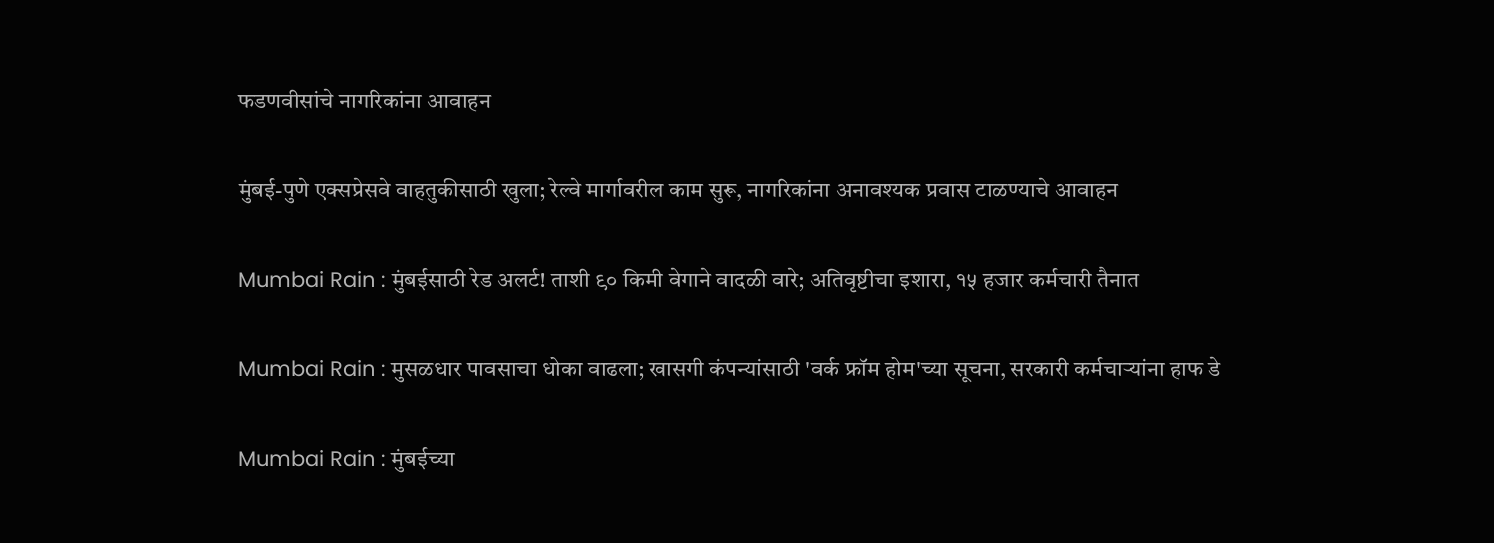फडणवीसांचे नागरिकांना आवाहन

मुंबई-पुणे एक्सप्रेसवे वाहतुकीसाठी खुला; रेल्वे मार्गावरील काम सुरू, नागरिकांना अनावश्यक प्रवास टाळण्याचे आवाहन

Mumbai Rain : मुंबईसाठी रेड अलर्ट! ताशी ९० किमी वेगाने वादळी वारे; अतिवृष्टीचा इशारा, १५ हजार कर्मचारी तैनात

Mumbai Rain : मुसळधार पावसाचा धोका वाढला; खासगी कंपन्यांसाठी 'वर्क फ्रॉम होम'च्या सूचना, सरकारी कर्मचाऱ्यांना हाफ डे

Mumbai Rain : मुंबईच्या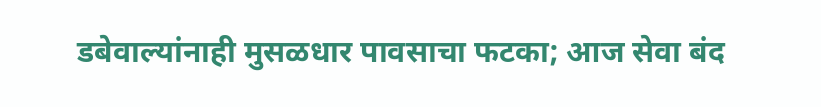डबेवाल्यांनाही मुसळधार पावसाचा फटका; आज सेवा बंद